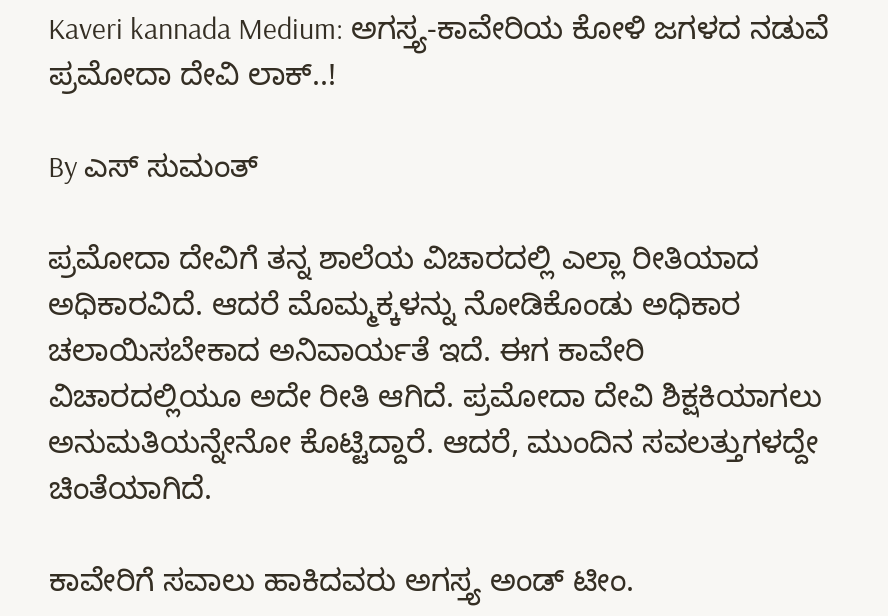Kaveri kannada Medium: ಅಗಸ್ತ್ಯ-ಕಾವೇರಿಯ ಕೋಳಿ ಜಗಳದ ನಡುವೆ ಪ್ರಮೋದಾ ದೇವಿ ಲಾಕ್..!

By ಎಸ್ ಸುಮಂತ್

ಪ್ರಮೋದಾ ದೇವಿಗೆ ತನ್ನ ಶಾಲೆಯ ವಿಚಾರದಲ್ಲಿ ಎಲ್ಲಾ ರೀತಿಯಾದ ಅಧಿಕಾರವಿದೆ. ಆದರೆ ಮೊಮ್ಮಕ್ಕಳನ್ನು ನೋಡಿಕೊಂಡು ಅಧಿಕಾರ ಚಲಾಯಿಸಬೇಕಾದ ಅನಿವಾರ್ಯತೆ ಇದೆ. ಈಗ ಕಾವೇರಿ ವಿಚಾರದಲ್ಲಿಯೂ ಅದೇ ರೀತಿ ಆಗಿದೆ. ಪ್ರಮೋದಾ ದೇವಿ ಶಿಕ್ಷಕಿಯಾಗಲು ಅನುಮತಿಯನ್ನೇನೋ ಕೊಟ್ಟಿದ್ದಾರೆ. ಆದರೆ, ಮುಂದಿನ ಸವಲತ್ತುಗಳದ್ದೇ ಚಿಂತೆಯಾಗಿದೆ.

ಕಾವೇರಿಗೆ ಸವಾಲು ಹಾಕಿದವರು ಅಗಸ್ತ್ಯ ಅಂಡ್ ಟೀಂ.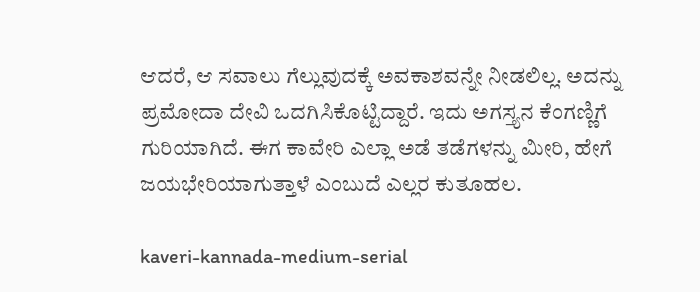ಆದರೆ, ಆ ಸವಾಲು ಗೆಲ್ಲುವುದಕ್ಕೆ ಅವಕಾಶವನ್ನೇ ನೀಡಲಿಲ್ಲ. ಅದನ್ನು ಪ್ರಮೋದಾ ದೇವಿ ಒದಗಿಸಿಕೊಟ್ಟಿದ್ದಾರೆ. ಇದು ಅಗಸ್ತ್ಯನ ಕೆಂಗಣ್ಣಿಗೆ ಗುರಿಯಾಗಿದೆ. ಈಗ ಕಾವೇರಿ ಎಲ್ಲಾ ಅಡೆ ತಡೆಗಳನ್ನು ಮೀರಿ, ಹೇಗೆ ಜಯಭೇರಿಯಾಗುತ್ತಾಳೆ ಎಂಬುದೆ ಎಲ್ಲರ ಕುತೂಹಲ.

kaveri-kannada-medium-serial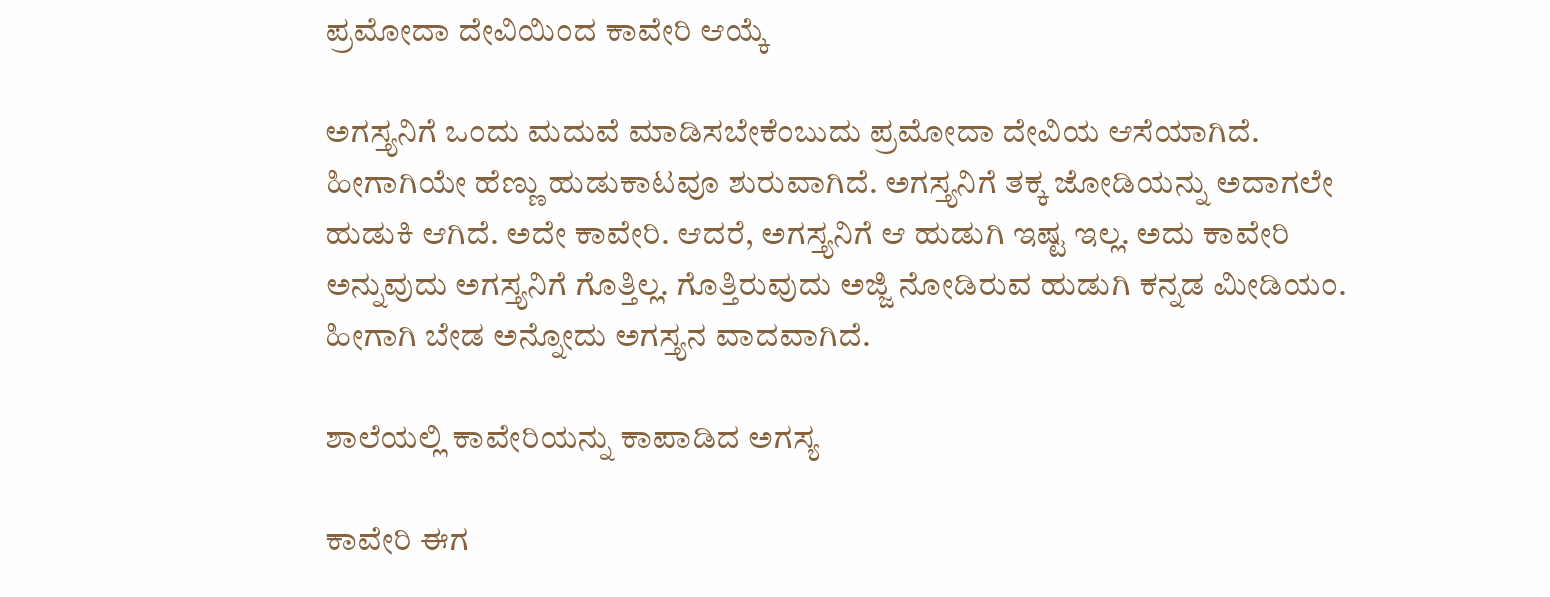ಪ್ರಮೋದಾ ದೇವಿಯಿಂದ ಕಾವೇರಿ ಆಯ್ಕೆ

ಅಗಸ್ತ್ಯನಿಗೆ ಒಂದು ಮದುವೆ ಮಾಡಿಸಬೇಕೆಂಬುದು ಪ್ರಮೋದಾ ದೇವಿಯ ಆಸೆಯಾಗಿದೆ. ಹೀಗಾಗಿಯೇ ಹೆಣ್ಣು ಹುಡುಕಾಟವೂ ಶುರುವಾಗಿದೆ. ಅಗಸ್ತ್ಯನಿಗೆ ತಕ್ಕ ಜೋಡಿಯನ್ನು ಅದಾಗಲೇ ಹುಡುಕಿ ಆಗಿದೆ. ಅದೇ ಕಾವೇರಿ. ಆದರೆ, ಅಗಸ್ತ್ಯನಿಗೆ ಆ ಹುಡುಗಿ ಇಷ್ಟ ಇಲ್ಲ. ಅದು ಕಾವೇರಿ ಅನ್ನುವುದು ಅಗಸ್ತ್ಯನಿಗೆ ಗೊತ್ತಿಲ್ಲ. ಗೊತ್ತಿರುವುದು ಅಜ್ಜಿ ನೋಡಿರುವ ಹುಡುಗಿ ಕನ್ನಡ ಮೀಡಿಯಂ. ಹೀಗಾಗಿ ಬೇಡ ಅನ್ನೋದು ಅಗಸ್ತ್ಯನ ವಾದವಾಗಿದೆ.

ಶಾಲೆಯಲ್ಲಿ ಕಾವೇರಿಯನ್ನು ಕಾಪಾಡಿದ ಅಗಸ್ಯ

ಕಾವೇರಿ ಈಗ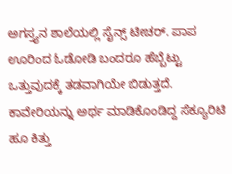ಅಗಸ್ತ್ಯನ ಶಾಲೆಯಲ್ಲಿ ಸೈನ್ಸ್ ಟೀಚರ್. ಪಾಪ ಊರಿಂದ ಓಡೋಡಿ ಬಂದರೂ ಹೆಬ್ಬೆಟ್ಟು ಒತ್ತುವುದಕ್ಕೆ ತಡವಾಗಿಯೇ ಬಿಡುತ್ತದೆ. ಕಾವೇರಿಯನ್ನು ಅರ್ಥ ಮಾಡಿಕೊಂಡಿದ್ದ ಸೆಕ್ಯೂರಿಟಿ ಹೂ ಕಿತ್ತು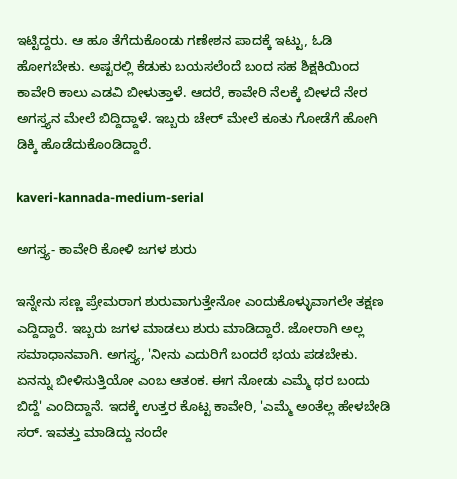ಇಟ್ಟಿದ್ದರು. ಆ ಹೂ ತೆಗೆದುಕೊಂಡು ಗಣೇಶನ ಪಾದಕ್ಕೆ ಇಟ್ಟು, ಓಡಿ ಹೋಗಬೇಕು. ಅಷ್ಟರಲ್ಲಿ ಕೆಡುಕು ಬಯಸಲೆಂದೆ ಬಂದ ಸಹ ಶಿಕ್ಷಕಿಯಿಂದ ಕಾವೇರಿ ಕಾಲು ಎಡವಿ ಬೀಳುತ್ತಾಳೆ. ಆದರೆ, ಕಾವೇರಿ ನೆಲಕ್ಕೆ ಬೀಳದೆ ನೇರ ಅಗಸ್ತ್ಯನ ಮೇಲೆ ಬಿದ್ದಿದ್ದಾಳೆ. ಇಬ್ಬರು ಚೇರ್ ಮೇಲೆ ಕೂತು ಗೋಡೆಗೆ ಹೋಗಿ ಡಿಕ್ಕಿ ಹೊಡೆದುಕೊಂಡಿದ್ದಾರೆ.

kaveri-kannada-medium-serial

ಅಗಸ್ತ್ಯ- ಕಾವೇರಿ ಕೋಳಿ ಜಗಳ ಶುರು

ಇನ್ನೇನು ಸಣ್ಣ ಪ್ರೇಮರಾಗ ಶುರುವಾಗುತ್ತೇನೋ ಎಂದುಕೊಳ್ಳುವಾಗಲೇ ತಕ್ಷಣ ಎದ್ದಿದ್ದಾರೆ. ಇಬ್ಬರು ಜಗಳ ಮಾಡಲು ಶುರು ಮಾಡಿದ್ದಾರೆ. ಜೋರಾಗಿ ಅಲ್ಲ ಸಮಾಧಾನವಾಗಿ. ಅಗಸ್ತ್ಯ, 'ನೀನು ಎದುರಿಗೆ ಬಂದರೆ ಭಯ ಪಡಬೇಕು. ಏನನ್ನು ಬೀಳಿಸುತ್ತಿಯೋ ಎಂಬ ಆತಂಕ. ಈಗ ನೋಡು ಎಮ್ಮೆ ಥರ ಬಂದು ಬಿದ್ದೆ' ಎಂದಿದ್ದಾನೆ. ಇದಕ್ಕೆ ಉತ್ತರ ಕೊಟ್ಟ ಕಾವೇರಿ, 'ಎಮ್ಮೆ ಅಂತೆಲ್ಲ ಹೇಳಬೇಡಿ ಸರ್. ಇವತ್ತು ಮಾಡಿದ್ದು ನಂದೇ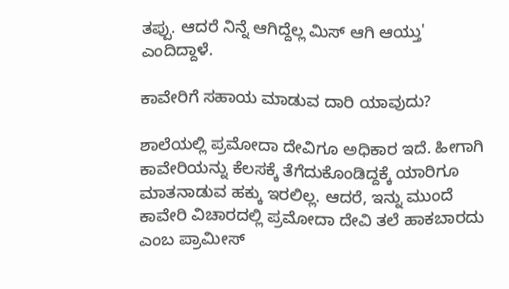ತಪ್ಪು. ಆದರೆ ನಿನ್ನೆ ಆಗಿದ್ದೆಲ್ಲ ಮಿಸ್ ಆಗಿ ಆಯ್ತು' ಎಂದಿದ್ದಾಳೆ.

ಕಾವೇರಿಗೆ ಸಹಾಯ ಮಾಡುವ ದಾರಿ ಯಾವುದು?

ಶಾಲೆಯಲ್ಲಿ ಪ್ರಮೋದಾ ದೇವಿಗೂ ಅಧಿಕಾರ ಇದೆ. ಹೀಗಾಗಿ ಕಾವೇರಿಯನ್ನು ಕೆಲಸಕ್ಕೆ ತೆಗೆದುಕೊಂಡಿದ್ದಕ್ಕೆ ಯಾರಿಗೂ ಮಾತನಾಡುವ ಹಕ್ಕು ಇರಲಿಲ್ಲ. ಆದರೆ, ಇನ್ನು ಮುಂದೆ ಕಾವೇರಿ ವಿಚಾರದಲ್ಲಿ ಪ್ರಮೋದಾ ದೇವಿ ತಲೆ ಹಾಕಬಾರದು ಎಂಬ ಪ್ರಾಮೀಸ್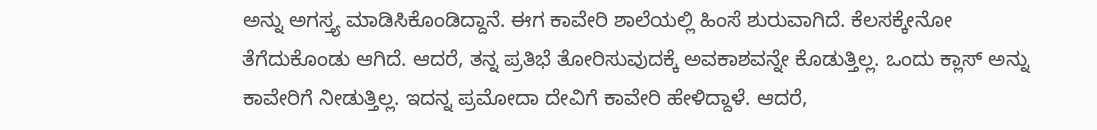ಅನ್ನು ಅಗಸ್ತ್ಯ ಮಾಡಿಸಿಕೊಂಡಿದ್ದಾನೆ. ಈಗ ಕಾವೇರಿ ಶಾಲೆಯಲ್ಲಿ ಹಿಂಸೆ ಶುರುವಾಗಿದೆ. ಕೆಲಸಕ್ಕೇನೋ ತೆಗೆದುಕೊಂಡು ಆಗಿದೆ. ಆದರೆ, ತನ್ನ ಪ್ರತಿಭೆ ತೋರಿಸುವುದಕ್ಕೆ ಅವಕಾಶವನ್ನೇ ಕೊಡುತ್ತಿಲ್ಲ. ಒಂದು ಕ್ಲಾಸ್ ಅನ್ನು ಕಾವೇರಿಗೆ ನೀಡುತ್ತಿಲ್ಲ. ಇದನ್ನ ಪ್ರಮೋದಾ ದೇವಿಗೆ ಕಾವೇರಿ ಹೇಳಿದ್ದಾಳೆ‌. ಆದರೆ,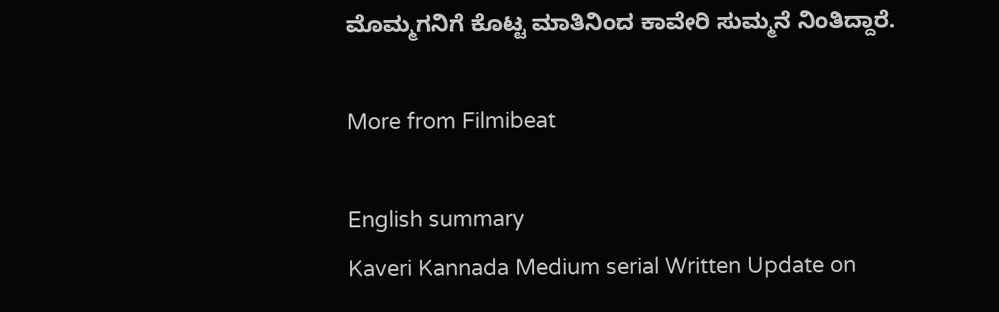ಮೊಮ್ಮಗನಿಗೆ ಕೊಟ್ಟ ಮಾತಿನಿಂದ ಕಾವೇರಿ ಸುಮ್ಮನೆ ನಿಂತಿದ್ದಾರೆ.

More from Filmibeat

English summary
Kaveri Kannada Medium serial Written Update on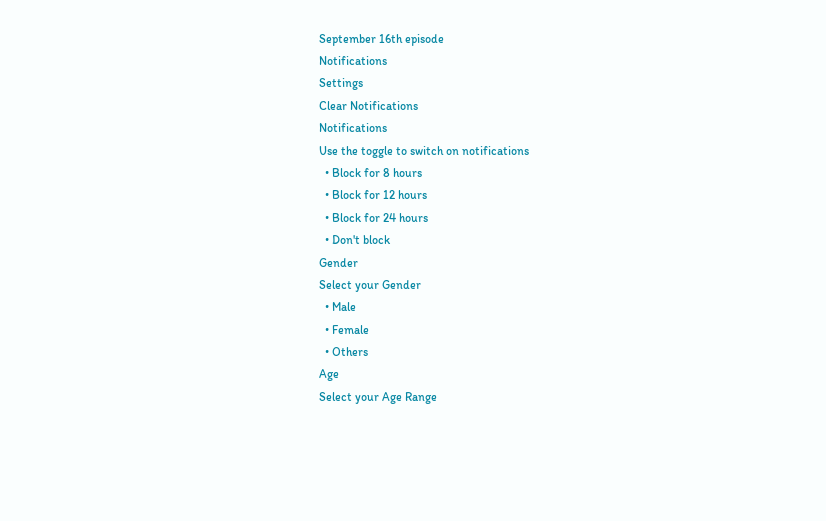September 16th episode
Notifications
Settings
Clear Notifications
Notifications
Use the toggle to switch on notifications
  • Block for 8 hours
  • Block for 12 hours
  • Block for 24 hours
  • Don't block
Gender
Select your Gender
  • Male
  • Female
  • Others
Age
Select your Age Range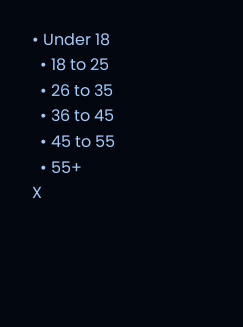• Under 18
  • 18 to 25
  • 26 to 35
  • 36 to 45
  • 45 to 55
  • 55+
X